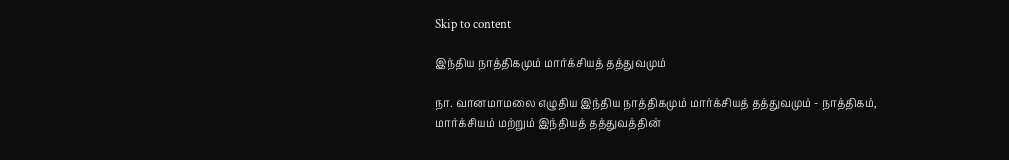Skip to content

இந்திய நாத்திகமும் மார்க்சியத் தத்துவமும்

நா. வானமாமலை எழுதிய இந்திய நாத்திகமும் மார்க்சியத் தத்துவமும் - நாத்திகம், மார்க்சியம் மற்றும் இந்தியத் தத்துவத்தின்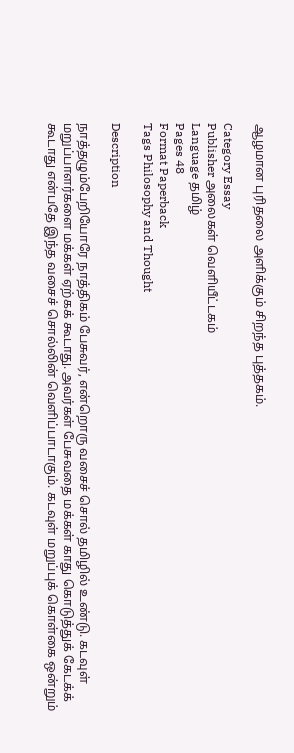ஆழமான புரிதலை அளிக்கும் சிறந்த புத்தகம்.

Category Essay
Publisher அலைகள் வெளியீட்டகம்
Language தமிழ்
Pages 48
Format Paperback
Tags Philosophy and Thought

Description

நாத்தழும்பேறியோரே நாத்திகம் பேசுவர், என்றொரு வசைச் சொல் தமிழில் உண்டு. கடவுள் மறுப்பாளர்களை மக்கள் ஏற்கக் கூடாது. அவர்கள் பேசுவதை மக்கள் காது கொடுத்துக் கேடக்க்  கூடாது என்பதே இந்த வசைச் சொல்லின் வெளிப்பாடாகும். கடவுள் மறுப்புக் கொள்கை ஒன்றும்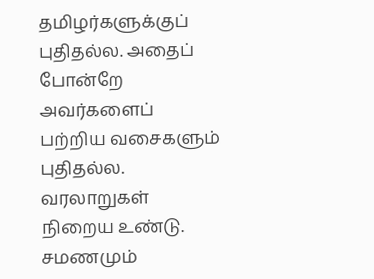தமிழர்களுக்குப் புதிதல்ல. அதைப் போன்றே அவர்களைப் பற்றிய வசைகளும் புதிதல்ல. வரலாறுகள் நிறைய உண்டு. சமணமும்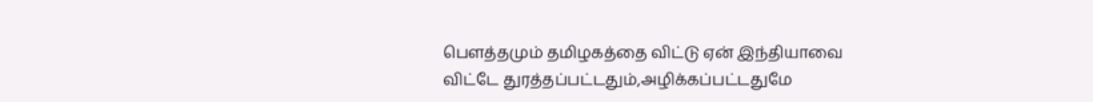பெளத்தமும் தமிழகத்தை விட்டு ஏன் இந்தியாவை விட்டே துரத்தப்பட்டதும்,அழிக்கப்பட்டதுமே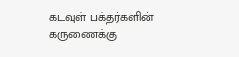கடவுள் பக்தர்களின் கருணைக்கு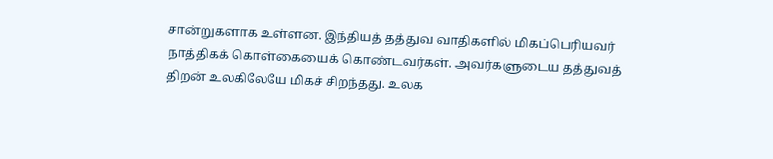சான்றுகளாக உள்ளன. இந்தியத் தத்துவ வாதிகளில் மிகப்பெரியவர் நாத்திகக் கொள்கையைக் கொண்டவர்கள். அவர்களுடைய தத்துவத் திறன் உலகிலேயே மிகச் சிறந்தது. உலக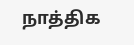நாத்திக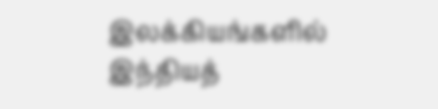இலக்கியங்களில் இந்தியத்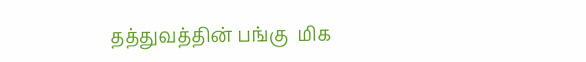தத்துவத்தின் பங்கு  மிக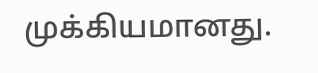முக்கியமானது.